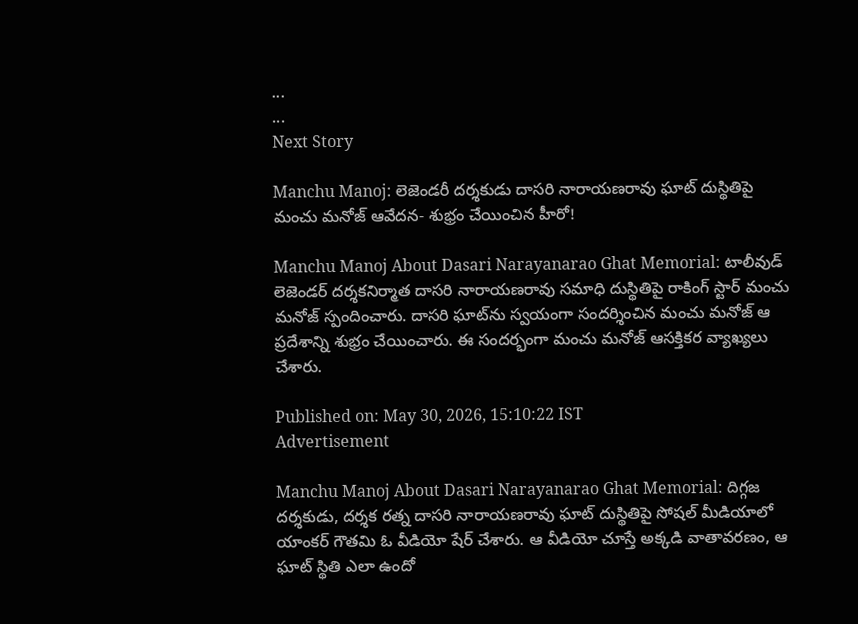...
...
Next Story

Manchu Manoj: లెజెండరీ దర్శకుడు దాసరి నారాయణరావు ఘాట్ దుస్థితిపై మంచు మనోజ్ ఆవేదన- శుభ్రం చేయించిన హీరో!

Manchu Manoj About Dasari Narayanarao Ghat Memorial: టాలీవుడ్ లెజెండర్ దర్శకనిర్మాత దాసరి నారాయణరావు సమాధి దుస్థితిపై రాకింగ్ స్టార్ మంచు మనోజ్ స్పందించారు. దాసరి ఘాట్‌ను స్వయంగా సందర్శించిన మంచు మనోజ్ ఆ ప్రదేశాన్ని శుభ్రం చేయించారు. ఈ సందర్భంగా మంచు మనోజ్ ఆసక్తికర వ్యాఖ్యలు చేశారు.

Published on: May 30, 2026, 15:10:22 IST
Advertisement

Manchu Manoj About Dasari Narayanarao Ghat Memorial: దిగ్గజ దర్శకుడు, దర్శక రత్న దాసరి నారాయణరావు ఘాట్ దుస్థితిపై సోషల్ మీడియాలో యాంకర్ గౌతమి ఓ వీడియో షేర్ చేశారు. ఆ వీడియో చూస్తే అక్కడి వాతావరణం, ఆ ఘాట్ స్థితి ఎలా ఉందో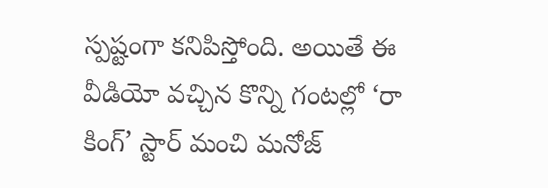స్పష్టంగా కనిపిస్తోంది. అయితే ఈ వీడియో వచ్చిన కొన్ని గంటల్లో ‘రా కింగ్’ స్టార్ మంచి మనోజ్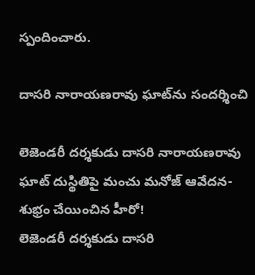స్పందించారు.

దాసరి నారాయణరావు ఘాట్‌ను సందర్శించి

లెజెండరీ దర్శకుడు దాసరి నారాయణరావు ఘాట్ దుస్థితిపై మంచు మనోజ్ ఆవేదన- శుభ్రం చేయించిన హీరో!
లెజెండరీ దర్శకుడు దాసరి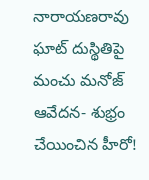నారాయణరావు ఘాట్ దుస్థితిపై మంచు మనోజ్ ఆవేదన- శుభ్రం చేయించిన హీరో!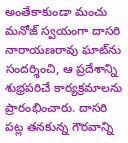అంతేకాకుండా మంచు మనోజ్ స్వయంగా దాసరి నారాయణరావు ఘాట్‌ను సందర్శించి, ఆ ప్రదేశాన్ని శుభ్రపరిచే కార్యక్రమాలను ప్రారంభించారు. దాసరి పట్ల తనకున్న గౌరవాన్ని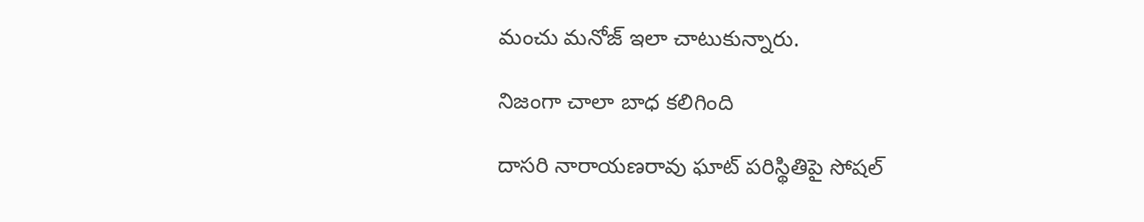మంచు మనోజ్ ఇలా చాటుకున్నారు.

నిజంగా చాలా బాధ కలిగింది

దాసరి నారాయణరావు ఘాట్ పరిస్థితిపై సోషల్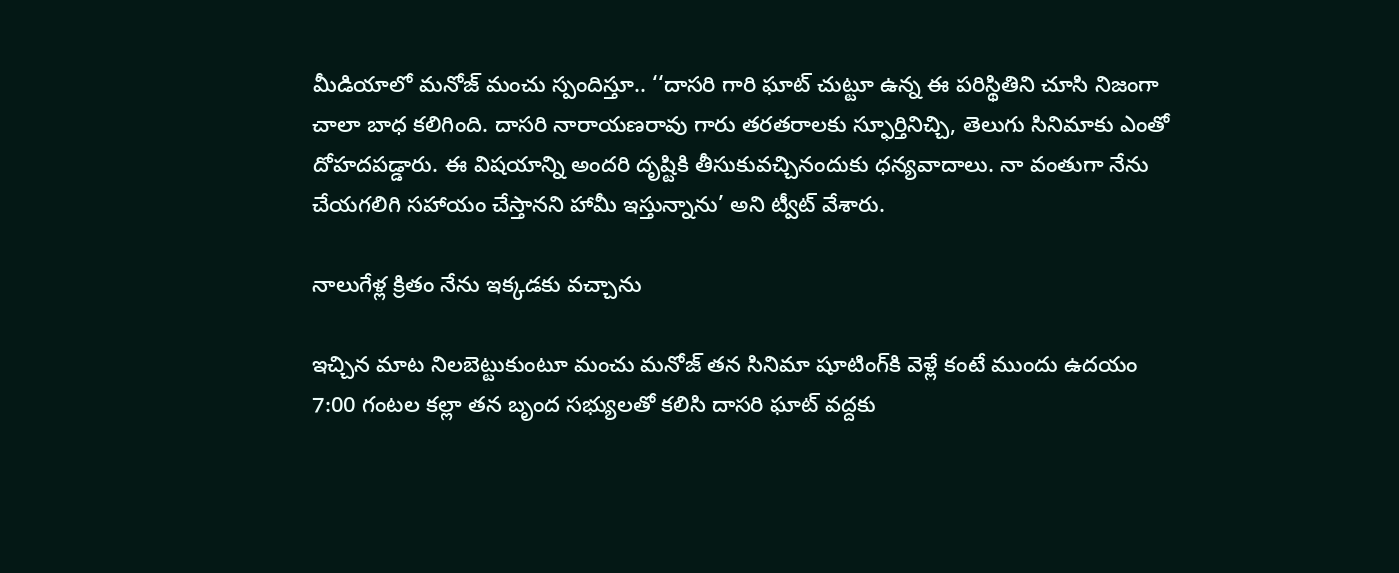మీడియాలో మనోజ్ మంచు స్పందిస్తూ.. ‘‘దాసరి గారి ఘాట్ చుట్టూ ఉన్న ఈ పరిస్థితిని చూసి నిజంగా చాలా బాధ కలిగింది. దాసరి నారాయణరావు గారు తరతరాలకు స్ఫూర్తినిచ్చి, తెలుగు సినిమాకు ఎంతో దోహదపడ్డారు. ఈ విషయాన్ని అందరి దృష్టికి తీసుకువచ్చినందుకు ధన్యవాదాలు. నా వంతుగా నేను చేయగలిగి సహాయం చేస్తానని హామీ ఇస్తున్నాను’ అని ట్వీట్ వేశారు.

నాలుగేళ్ల క్రితం నేను ఇక్కడకు వచ్చాను

ఇచ్చిన మాట నిలబెట్టుకుంటూ మంచు మనోజ్ తన సినిమా షూటింగ్‌కి వెళ్లే కంటే ముందు ఉదయం 7:00 గంటల కల్లా తన బృంద సభ్యులతో కలిసి దాసరి ఘాట్ వద్దకు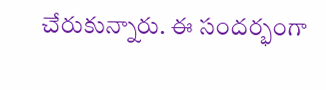చేరుకున్నారు. ఈ సందర్భంగా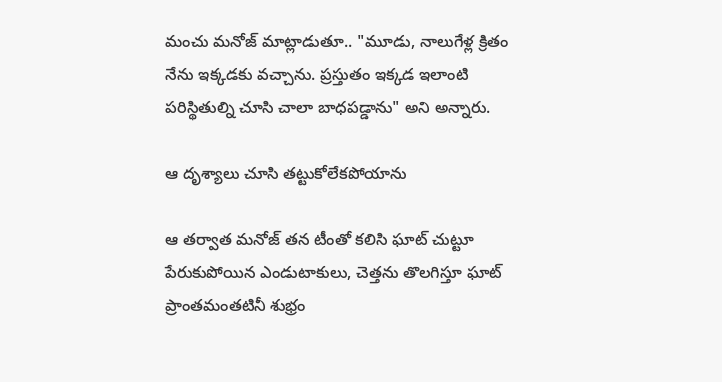మంచు మనోజ్ మాట్లాడుతూ.. "మూడు, నాలుగేళ్ల క్రితం నేను ఇక్కడకు వచ్చాను. ప్రస్తుతం ఇక్కడ ఇలాంటి పరిస్థితుల్ని చూసి చాలా బాధపడ్డాను" అని అన్నారు.

ఆ దృశ్యాలు చూసి తట్టుకోలేకపోయాను

ఆ తర్వాత మనోజ్ తన టీంతో కలిసి ఘాట్ చుట్టూ పేరుకుపోయిన ఎండుటాకులు, చెత్తను తొలగిస్తూ ఘాట్ ప్రాంతమంతటినీ శుభ్రం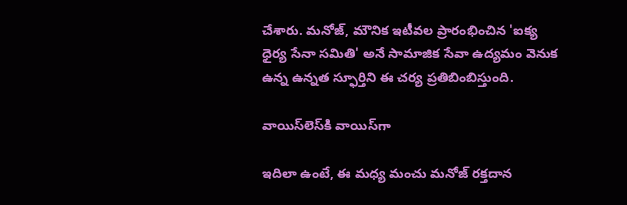చేశారు. మనోజ్, మౌనిక ఇటీవల ప్రారంభించిన 'ఐక్య ధైర్య సేనా సమితి' అనే సామాజిక సేవా ఉద్యమం వెనుక ఉన్న ఉన్నత స్ఫూర్తిని ఈ చర్య ప్రతిబింబిస్తుంది.

వాయిస్‌లెస్‌కి వాయిస్‌గా

ఇదిలా ఉంటే, ఈ మధ్య మంచు మనోజ్ రక్తదాన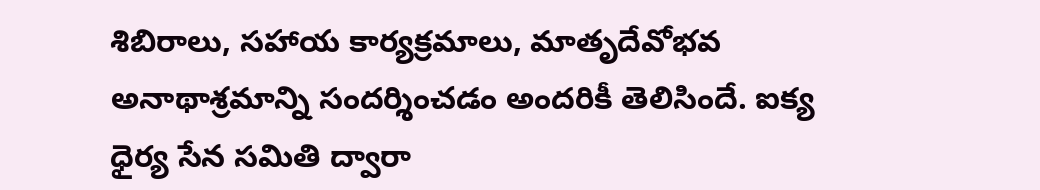శిబిరాలు, సహాయ కార్యక్రమాలు, మాతృదేవోభవ అనాథాశ్రమాన్ని సందర్శించడం అందరికీ తెలిసిందే. ఐక్య ధైర్య సేన సమితి ద్వారా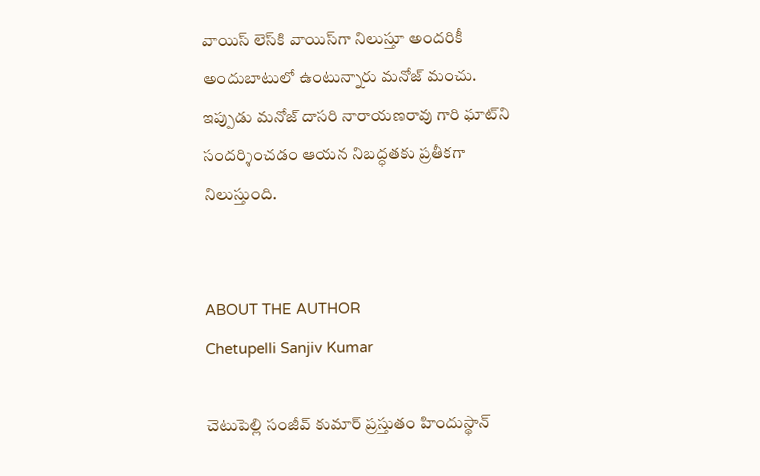వాయిస్ లెస్‌కి వాయిస్‌గా నిలుస్తూ అందరికీ అందుబాటులో ఉంటున్నారు మనోజ్ మంచు. ఇప్పుడు మనోజ్ దాసరి నారాయణరావు గారి ఘాట్‌ని సందర్శించడం ఆయన నిబద్ధతకు ప్రతీకగా నిలుస్తుంది.


ABOUT THE AUTHOR
Chetupelli Sanjiv Kumar

చెటుపెల్లి సంజీవ్ కుమార్ ప్రస్తుతం హిందుస్థాన్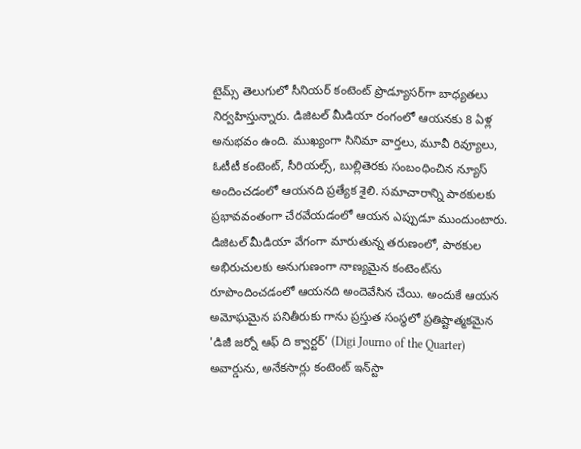టైమ్స్ తెలుగులో సీనియర్ కంటెంట్ ప్రొడ్యూసర్‌గా బాధ్యతలు నిర్వహిస్తున్నారు. డిజిటల్ మీడియా రంగంలో ఆయనకు 8 ఏళ్ల అనుభవం ఉంది. ముఖ్యంగా సినిమా వార్తలు, మూవీ రివ్యూలు, ఓటీటీ కంటెంట్, సీరియల్స్, బుల్లితెరకు సంబంధించిన న్యూస్ అందించడంలో ఆయనది ప్రత్యేక శైలి. సమాచారాన్ని పాఠకులకు ప్రభావవంతంగా చేరవేయడంలో ఆయన ఎప్పుడూ ముందుంటారు. డిజిటల్ మీడియా వేగంగా మారుతున్న తరుణంలో, పాఠకుల అభిరుచులకు అనుగుణంగా నాణ్యమైన కంటెంట్‌ను రూపొందించడంలో ఆయనది అందెవేసిన చేయి. అందుకే ఆయన అమోఘమైన పనితీరుకు గాను ప్రస్తుత సంస్థలో ప్రతిష్టాత్మకమైన 'డిజీ జర్నో ఆఫ్ ది క్వార్టర్' (Digi Journo of the Quarter) అవార్డును, అనేకసార్లు కంటెంట్ ఇన్‌స్టా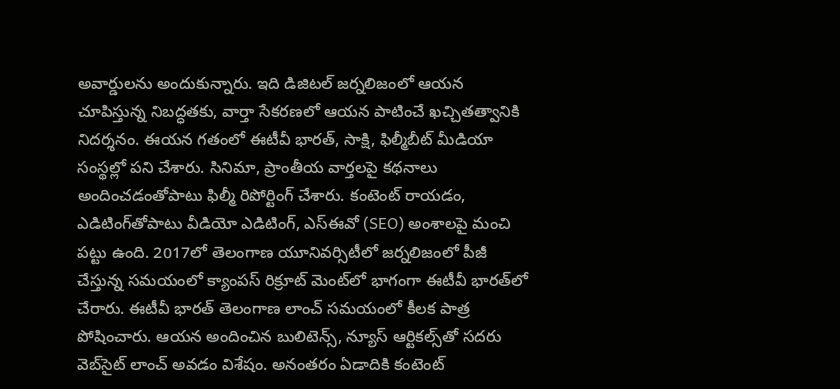అవార్డులను అందుకున్నారు. ఇది డిజిటల్ జర్నలిజంలో ఆయన చూపిస్తున్న నిబద్ధతకు, వార్తా సేకరణలో ఆయన పాటించే ఖచ్చితత్వానికి నిదర్శనం. ఈయన గతంలో ఈటీవీ భారత్, సాక్షి, ఫిల్మీబీట్ మీడియా సంస్థల్లో పని చేశారు. సినిమా, ప్రాంతీయ వార్తలపై కథనాలు అందించడంతోపాటు ఫిల్మీ రిపోర్టింగ్ చేశారు. కంటెంట్ రాయడం, ఎడిటింగ్‌తోపాటు వీడియో ఎడిటింగ్, ఎస్‌ఈవో (SEO) అంశాలపై మంచి పట్టు ఉంది. 2017లో తెలంగాణ యూనివర్సిటీలో జర్నలిజంలో పీజీ చేస్తున్న సమయంలో క్యాంపస్ రిక్రూట్ మెంట్‌లో భాగంగా ఈటీవీ భారత్‌లో చేరారు. ఈటీవీ భారత్ తెలంగాణ లాంచ్ సమయంలో కీలక పాత్ర పోషించారు. ఆయన అందించిన బులిటెన్స్, న్యూస్ ఆర్టికల్స్‌తో సదరు వెబ్‌సైట్ లాంచ్ అవడం విశేషం. అనంతరం ఏడాదికి కంటెంట్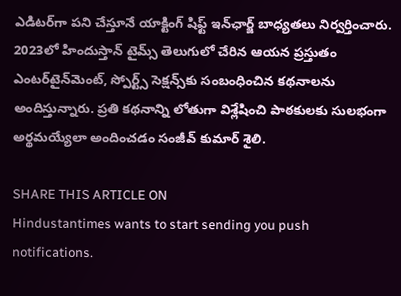ఎడిటర్‌గా పని చేస్తూనే యాక్టింగ్ షిఫ్ట్ ఇన్‌ఛార్జ్ బాధ్యతలు నిర్వర్తించారు. 2023లో హిందుస్తాన్ టైమ్స్ తెలుగులో చేరిన ఆయన ప్రస్తుతం ఎంటర్‌టైన్‌మెంట్, స్పోర్ట్స్ సెక్షన్స్‌కు సంబంధించిన కథనాలను అందిస్తున్నారు. ప్రతి కథనాన్ని లోతుగా విశ్లేషించి పాఠకులకు సులభంగా అర్థమయ్యేలా అందించడం సంజీవ్ కుమార్ శైలి.

SHARE THIS ARTICLE ON
Hindustantimes wants to start sending you push notifications.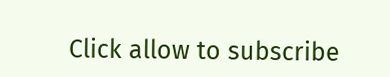Click allow to subscribe